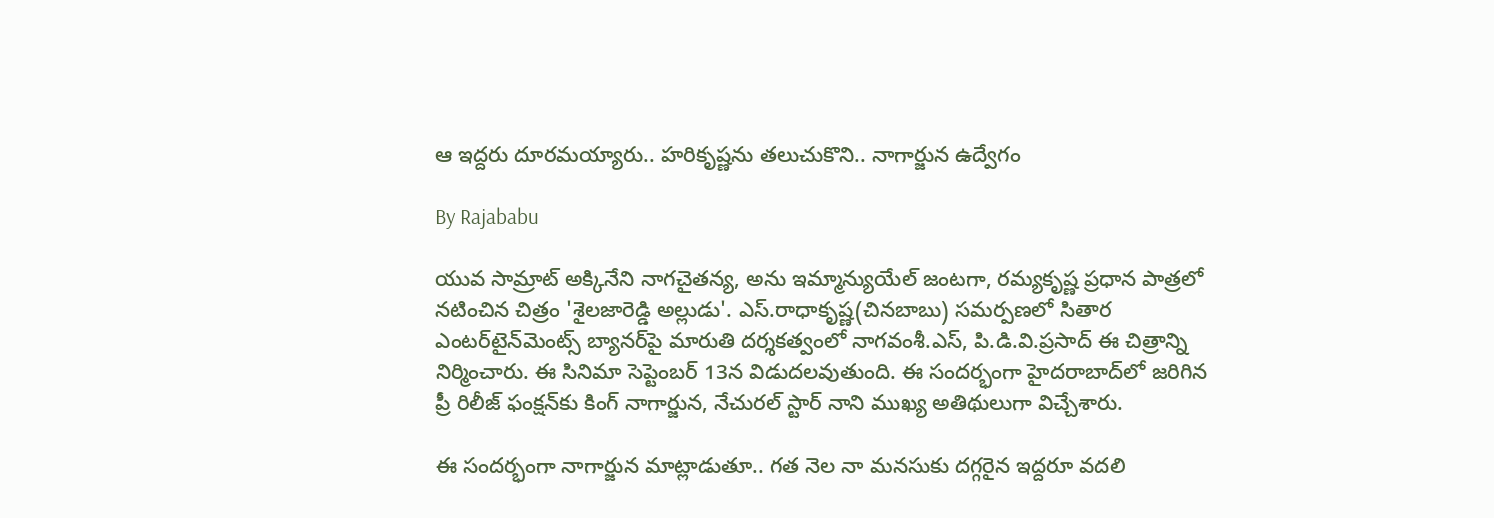ఆ ఇద్దరు దూరమయ్యారు.. హరికృష్ణను తలుచుకొని.. నాగార్జున ఉద్వేగం

By Rajababu

యువ సామ్రాట్ అక్కినేని నాగచైతన్య, అను ఇమ్మాన్యుయేల్‌ జంటగా, రమ్యకృష్ణ ప్రధాన పాత్రలో నటించిన చిత్రం 'శైలజారెడ్డి అల్లుడు'. ఎస్‌.రాధాకృష్ణ(చినబాబు) సమర్పణలో సితార ఎంటర్‌టైన్‌మెంట్స్‌ బ్యానర్‌పై మారుతి దర్శకత్వంలో నాగవంశీ.ఎస్‌, పి.డి.వి.ప్రసాద్‌ ఈ చిత్రాన్ని నిర్మించారు. ఈ సినిమా సెప్టెంబ‌ర్ 13న విడుద‌ల‌వుతుంది. ఈ సంద‌ర్భంగా హైద‌రాబాద్‌లో జ‌రిగిన ప్రీ రిలీజ్ ఫంక్ష‌న్‌కు కింగ్‌ నాగార్జున, నేచురల్‌ స్టార్‌ నాని ముఖ్య అతిథులుగా విచ్చేశారు.

ఈ సందర్భంగా నాగార్జున మాట్లాడుతూ.. గత నెల నా మనసుకు దగ్గరైన ఇద్దరూ వదలి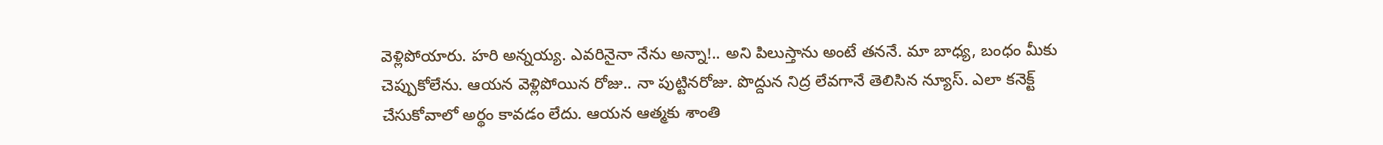వెళ్లిపోయారు. హరి అన్నయ్య. ఎవరినైనా నేను అన్నా!.. అని పిలుస్తాను అంటే తననే. మా బాధ్య, బంధం మీకు చెప్పుకోలేను. ఆయన వెళ్లిపోయిన రోజు.. నా పుట్టినరోజు. పొద్దున నిద్ర లేవగానే తెలిసిన న్యూస్‌. ఎలా కనెక్ట్‌ చేసుకోవాలో అర్థం కావడం లేదు. ఆయన ఆత్మకు శాంతి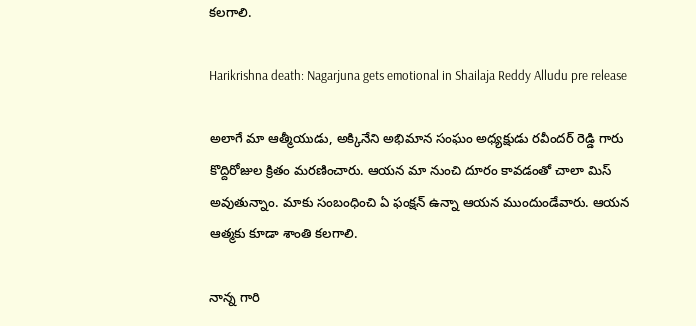కలగాలి.

Harikrishna death: Nagarjuna gets emotional in Shailaja Reddy Alludu pre release

అలాగే మా ఆత్మీయుడు, అక్కినేని అభిమాన సంఘం అధ్యక్షుడు రవీందర్‌ రెడ్డి గారు కొద్దిరోజుల క్రితం మరణించారు. ఆయన మా నుంచి దూరం కావడంతో చాలా మిస్‌ అవుతున్నాం. మాకు సంబంధించి ఏ ఫంక్షన్‌ ఉన్నా ఆయన ముందుండేవారు. ఆయన ఆత్మకు కూడా శాంతి కలగాలి.

నాన్న గారి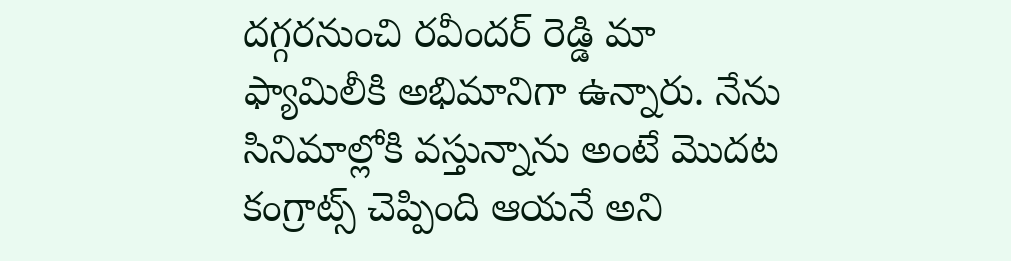దగ్గరనుంచి రవీందర్ రెడ్డి మా ఫ్యామిలీకి అభిమానిగా ఉన్నారు. నేను సినిమాల్లోకి వస్తున్నాను అంటే మొదట కంగ్రాట్స్ చెప్పింది ఆయనే అని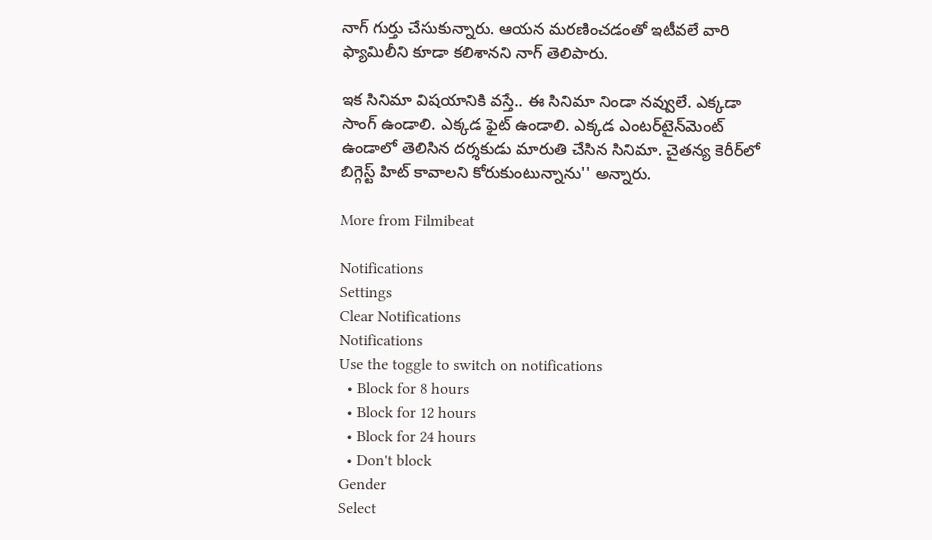నాగ్ గుర్తు చేసుకున్నారు. ఆయన మరణించడంతో ఇటీవలే వారి ఫ్యామిలీని కూడా కలిశానని నాగ్ తెలిపారు.

ఇక సినిమా విషయానికి వస్తే.. ఈ సినిమా నిండా నవ్వులే. ఎక్కడా సాంగ్‌ ఉండాలి. ఎక్కడ ఫైట్‌ ఉండాలి. ఎక్కడ ఎంటర్‌టైన్‌మెంట్‌ ఉండాలో తెలిసిన దర్శకుడు మారుతి చేసిన సినిమా. చైతన్య కెరీర్‌లో బిగ్గెస్ట్‌ హిట్‌ కావాలని కోరుకుంటున్నాను'' అన్నారు.

More from Filmibeat

Notifications
Settings
Clear Notifications
Notifications
Use the toggle to switch on notifications
  • Block for 8 hours
  • Block for 12 hours
  • Block for 24 hours
  • Don't block
Gender
Select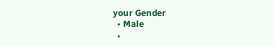your Gender
  • Male
  •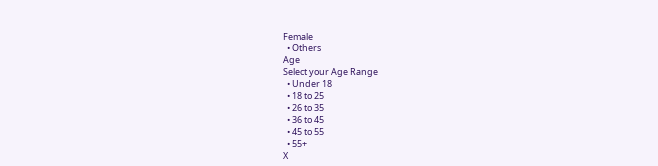Female
  • Others
Age
Select your Age Range
  • Under 18
  • 18 to 25
  • 26 to 35
  • 36 to 45
  • 45 to 55
  • 55+
X